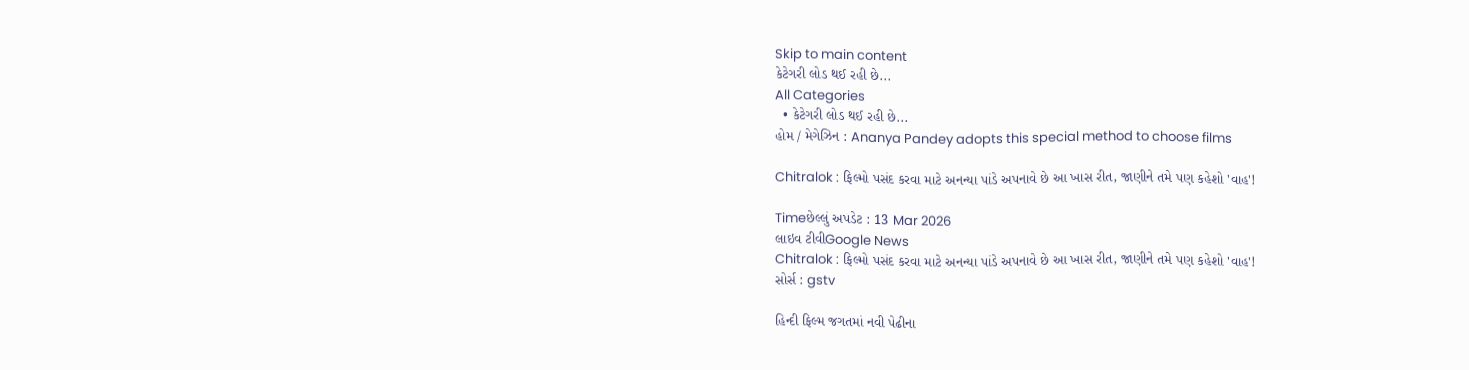Skip to main content
કેટેગરી લોડ થઈ રહી છે...
All Categories
  • કેટેગરી લોડ થઈ રહી છે...
હોમ / મેગેઝિન : Ananya Pandey adopts this special method to choose films

Chitralok : ફિલ્મો પસંદ કરવા માટે અનન્યા પાંડે અપનાવે છે આ ખાસ રીત, જાણીને તમે પણ કહેશો 'વાહ'!

Timeછેલ્લું અપડેટ : 13 Mar 2026
લાઇવ ટીવીGoogle News
Chitralok : ફિલ્મો પસંદ કરવા માટે અનન્યા પાંડે અપનાવે છે આ ખાસ રીત, જાણીને તમે પણ કહેશો 'વાહ'!
સોર્સ : gstv

હિન્દી ફિલ્મ જગતમાં નવી પેઢીના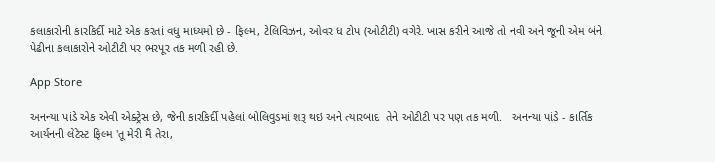કલાકારોની કારકિર્દી માટે એક કરતાં વધુ માધ્યમો છે - ફિલ્મ, ટેલિવિઝન, ઓવર ધ ટોપ (ઓટીટી) વગેરે. ખાસ કરીને આજે તો નવી અને જૂની એમ બંને પેઢીના કલાકારોને ઓટીટી પર ભરપૂર તક મળી રહી છે.

App Store

અનન્યા પાંડે એક એવી એક્ટ્રેસ છે, જેની કારકિર્દી પહેલાં બોલિવુડમાં શરૂ થઇ અને ત્યારબાદ  તેને ઓટીટી પર પણ તક મળી.   અનન્યા પાંડે - કાર્તિક આર્યનની લેટેસ્ટ ફિલ્મ 'તૂ મેરી મૈં તેરા,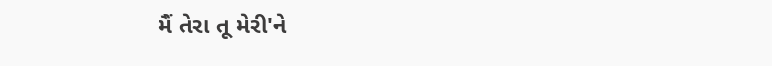મૈં તેરા તૂ મેરી'ને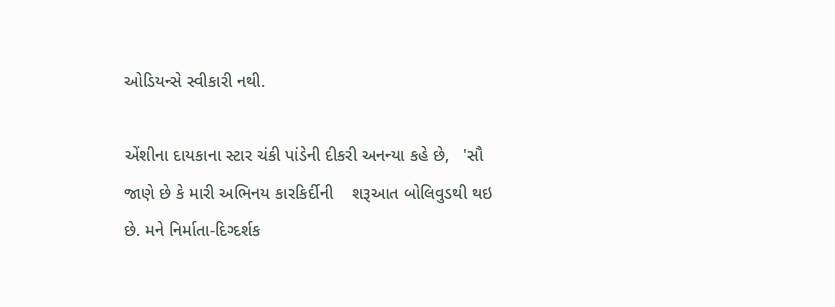ઓડિયન્સે સ્વીકારી નથી.

એંશીના દાયકાના સ્ટાર ચંકી પાંડેની દીકરી અનન્યા કહે છે,   'સૌ જાણે છે કે મારી અભિનય કારકિર્દીની    શરૂઆત બોલિવુડથી થઇ છે. મને નિર્માતા-દિગ્દર્શક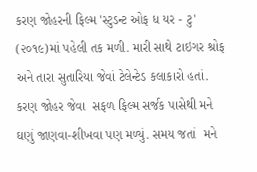કરણ જોહરની ફિલ્મ 'સ્ટુડન્ટ ઓફ ધ યર - ટુ' (૨૦૧૯)માં પહેલી તક મળી. મારી સાથે ટાઇગર શ્રોફ અને તારા સુતારિયા જેવાં ટેલેન્ટેડ કલાકારો હતાં. કરણ જોહર જેવા  સફળ ફિલ્મ સર્જક પાસેથી મને ઘણું જાણવા-શીખવા પણ મળ્યું. સમય જતાં  મને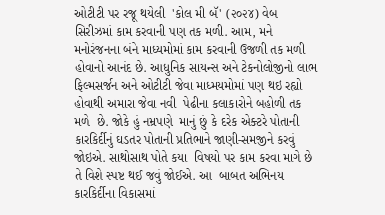ઓટીટી પર રજૂ થયેલી  'કોલ મી બૅ' (૨૦૨૪) વેબ સિરીઝમાં કામ કરવાની પણ તક મળી. આમ, મને મનોરંજનના બંને માધ્યમોમાં કામ કરવાની ઉજળી તક મળી હોવાનો આનંદ છે. આધુનિક સાયન્સ અને ટેકનોલોજીનો લાભ ફિલ્મસર્જન અને ઓટીટી જેવા માધ્મયમોમાં પણ થઇ રહ્યો હોવાથી અમારા જેવા નવી  પેઢીના કલાકારોને બહોળી તક મળે  છે. જોકે હું નમ્રપણે  માનું છું કે દરેક એક્ટરે પોતાની કારકિર્દીનું ઘડતર પોતાની પ્રતિભાને જાણી-સમજીને કરવું  જોઇએ. સાથોસાથ પોતે કયા  વિષયો પર કામ કરવા માગે છે તે વિશે સ્પષ્ટ થઈ જવું જોઈએ. આ  બાબત અભિનય કારકિર્દીના વિકાસમાં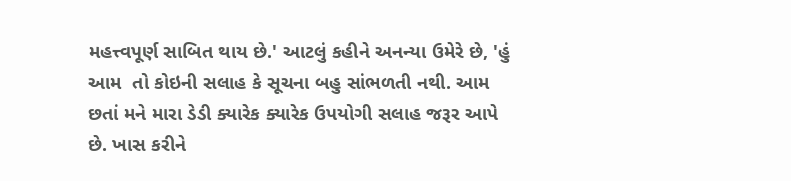મહત્ત્વપૂર્ણ સાબિત થાય છે.' આટલું કહીને અનન્યા ઉમેરે છે, 'હું આમ  તો કોઇની સલાહ કે સૂચના બહુ સાંભળતી નથી. આમ છતાં મને મારા ડેડી ક્યારેક ક્યારેક ઉપયોગી સલાહ જરૂર આપે  છે. ખાસ કરીને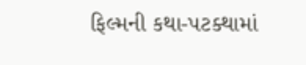ફિલ્મની કથા-પટક્થામાં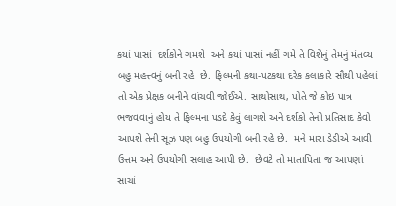કયાં પાસાં  દર્શકોને ગમશે  અને કયાં પાસાં નહીં ગમે તે વિશેનું તેમનું મંતવ્ય  બહુ મહત્ત્વનું બની રહે  છે. ફિલ્મની કથા-પટકથા દરેક કલાકારે સૌથી પહેલાં તો એક પ્રેક્ષક બનીને વાંચવી જોઈએ. સાથોસાથ, પોતે જે કોઇ પાત્ર ભજવવાનું હોય તે ફિલ્મના પડદે કેવું લાગશે અને દર્શકો તેનો પ્રતિસાદ કેવો આપશે તેની સૂઝ પણ બહુ ઉપયોગી બની રહે છે.  મને મારા ડેડીએ આવી ઉત્તમ અને ઉપયોગી સલાહ આપી છે.  છેવટે તો માતાપિતા જ આપણાં સાચાં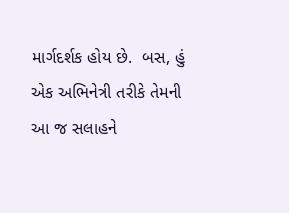માર્ગદર્શક હોય છે.  બસ, હું એક અભિનેત્રી તરીકે તેમની આ જ સલાહને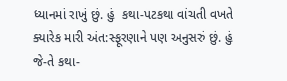ધ્યાનમાં રાખું છું. હું  કથા-પટકથા વાંચતી વખતે ક્યારેક મારી અંત:સ્ફૂરણાને પણ અનુસરું છું. હું જે-તે કથા-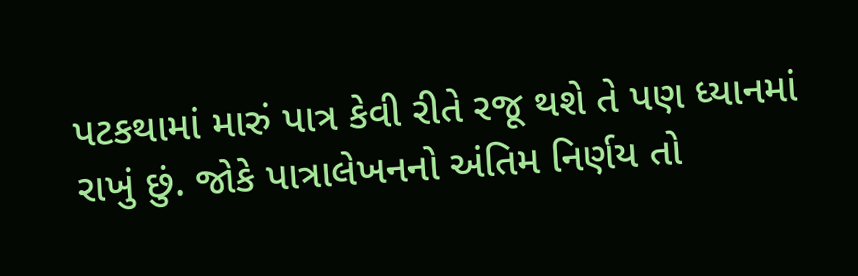પટકથામાં મારું પાત્ર કેવી રીતે રજૂ થશે તે પણ ધ્યાનમાં રાખું છું. જોકે પાત્રાલેખનનો અંતિમ નિર્ણય તો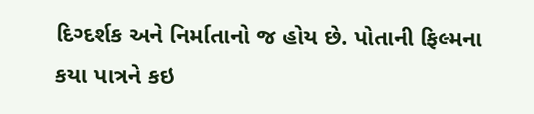દિગ્દર્શક અને નિર્માતાનો જ હોય છે. પોતાની ફિલ્મના કયા પાત્રને કઇ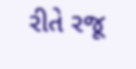રીતે રજૂ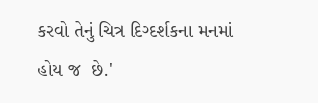કરવો તેનું ચિત્ર દિગ્દર્શકના મનમાં હોય જ  છે.'